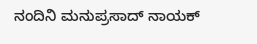ನಂದಿನಿ ಮನುಪ್ರಸಾದ್ ನಾಯಕ್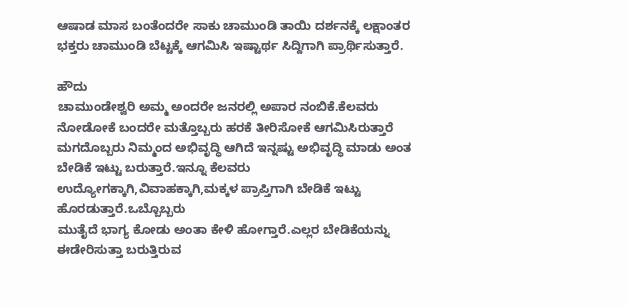ಆಷಾಡ ಮಾಸ ಬಂತೆಂದರೇ ಸಾಕು ಚಾಮುಂಡಿ ತಾಯಿ ದರ್ಶನಕ್ಕೆ ಲಕ್ಷಾಂತರ ಭಕ್ತರು ಚಾಮುಂಡಿ ಬೆಟ್ಟಕ್ಕೆ ಆಗಮಿಸಿ ಇಷ್ಟಾರ್ಥ ಸಿದ್ದಿಗಾಗಿ ಪ್ರಾರ್ಥಿಸುತ್ತಾರೆ.

ಹೌದು
ಚಾಮುಂಡೇಶ್ವರಿ ಅಮ್ಮ ಅಂದರೇ ಜನರಲ್ಲಿ ಅಪಾರ ನಂಬಿಕೆ.ಕೆಲವರು ನೋಡೋಕೆ ಬಂದರೇ ಮತ್ತೊಬ್ಬರು ಹರಕೆ ತೀರಿಸೋಕೆ ಆಗಮಿಸಿರುತ್ತಾರೆ ಮಗದೊಬ್ಬರು ನಿಮ್ಮಂದ ಅಭಿವೃದ್ಧಿ ಆಗಿದೆ ಇನ್ನಷ್ಟು ಅಭಿವೃದ್ಧಿ ಮಾಡು ಅಂತ ಬೇಡಿಕೆ ಇಟ್ಟು ಬರುತ್ತಾರೆ.ಇನ್ನೂ ಕೆಲವರು ಉದ್ಯೋಗಕ್ಕಾಗಿ,ವಿವಾಹಕ್ಕಾಗಿ,ಮಕ್ಕಳ ಪ್ರಾಪ್ತಿಗಾಗಿ ಬೇಡಿಕೆ ಇಟ್ಟು ಹೊರಡುತ್ತಾರೆ.ಒಬ್ಬೊಬ್ಬರು
ಮುತೈದೆ ಭಾಗ್ಯ ಕೋಡು ಅಂತಾ ಕೇಳಿ ಹೋಗ್ತಾರೆ.ಎಲ್ಲರ ಬೇಡಿಕೆಯನ್ನು ಈಡೇರಿಸುತ್ತಾ ಬರುತ್ತಿರುವ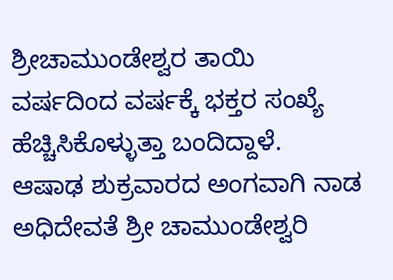ಶ್ರೀಚಾಮುಂಡೇಶ್ವರ ತಾಯಿ ವರ್ಷದಿಂದ ವರ್ಷಕ್ಕೆ ಭಕ್ತರ ಸಂಖ್ಯೆ ಹೆಚ್ಚಿಸಿಕೊಳ್ಳುತ್ತಾ ಬಂದಿದ್ದಾಳೆ.
ಆಷಾಢ ಶುಕ್ರವಾರದ ಅಂಗವಾಗಿ ನಾಡ ಅಧಿದೇವತೆ ಶ್ರೀ ಚಾಮುಂಡೇಶ್ವರಿ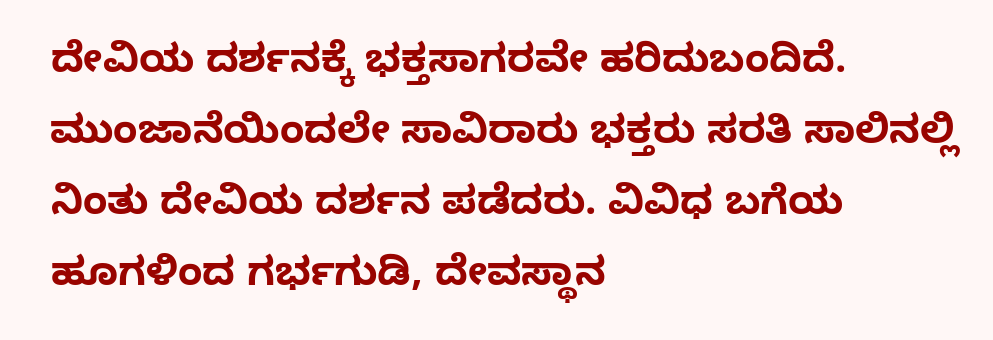ದೇವಿಯ ದರ್ಶನಕ್ಕೆ ಭಕ್ತಸಾಗರವೇ ಹರಿದುಬಂದಿದೆ.
ಮುಂಜಾನೆಯಿಂದಲೇ ಸಾವಿರಾರು ಭಕ್ತರು ಸರತಿ ಸಾಲಿನಲ್ಲಿ ನಿಂತು ದೇವಿಯ ದರ್ಶನ ಪಡೆದರು. ವಿವಿಧ ಬಗೆಯ ಹೂಗಳಿಂದ ಗರ್ಭಗುಡಿ, ದೇವಸ್ಥಾನ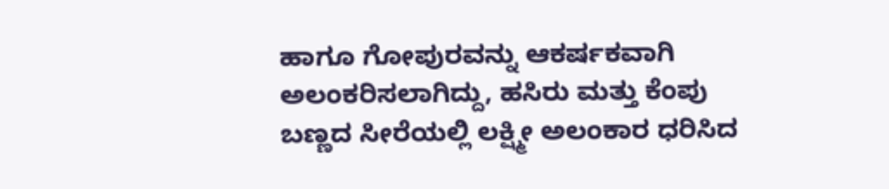ಹಾಗೂ ಗೋಪುರವನ್ನು ಆಕರ್ಷಕವಾಗಿ ಅಲಂಕರಿಸಲಾಗಿದ್ದು, ಹಸಿರು ಮತ್ತು ಕೆಂಪು ಬಣ್ಣದ ಸೀರೆಯಲ್ಲಿ ಲಕ್ಷ್ಮೀ ಅಲಂಕಾರ ಧರಿಸಿದ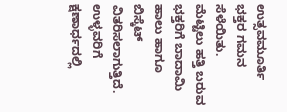ಉತ್ಸವಮೂರ್ತಿ ಭಕ್ತರ ಗಮನ ಸೆಳೆಯಿತು.
ಮೆಟ್ಟಿಲು ಹತ್ತಿ ಬರುವ ಭಕ್ತರಿಗೆ ಬಾದಾಮಿ ಹಾಲು ಹಾಗೂ ಬಿಸ್ಕೆಟ್ ವಿತರಿಸಲಾಗುತ್ತಿದೆ.
ಉಳ್ಳವರಿಗೆ ಕ್ಷಣಾರ್ಧದಲ್ಲಿ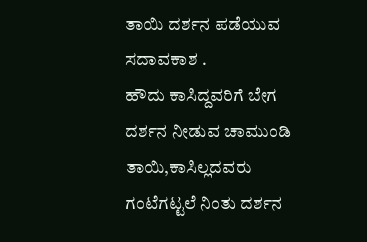ತಾಯಿ ದರ್ಶನ ಪಡೆಯುವ ಸದಾವಕಾಶ .
ಹೌದು ಕಾಸಿದ್ದವರಿಗೆ ಬೇಗ ದರ್ಶನ ನೀಡುವ ಚಾಮುಂಡಿ ತಾಯಿ,ಕಾಸಿಲ್ಲದವರು ಗಂಟೆಗಟ್ಟಲೆ ನಿಂತು ದರ್ಶನ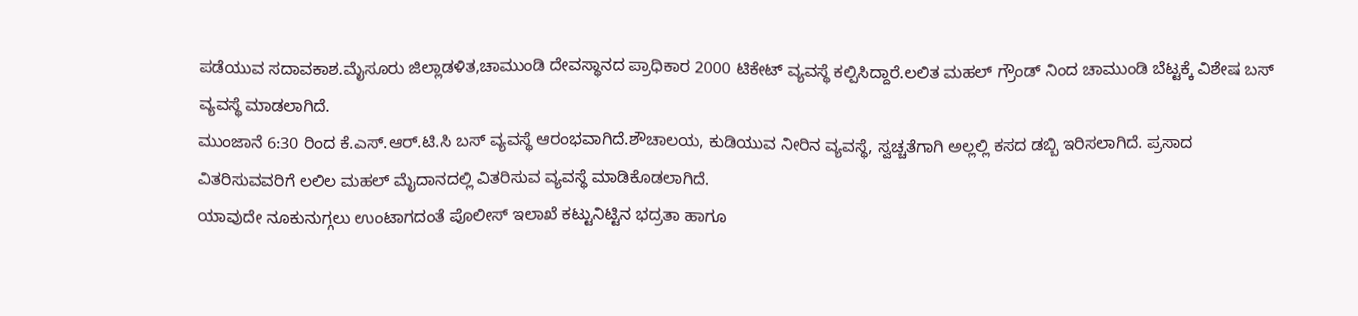ಪಡೆಯುವ ಸದಾವಕಾಶ.ಮೈಸೂರು ಜಿಲ್ಲಾಡಳಿತ,ಚಾಮುಂಡಿ ದೇವಸ್ಥಾನದ ಪ್ರಾಧಿಕಾರ 2000 ಟಿಕೇಟ್ ವ್ಯವಸ್ಥೆ ಕಲ್ಪಿಸಿದ್ದಾರೆ.ಲಲಿತ ಮಹಲ್ ಗ್ರೌಂಡ್ ನಿಂದ ಚಾಮುಂಡಿ ಬೆಟ್ಟಕ್ಕೆ ವಿಶೇಷ ಬಸ್ ವ್ಯವಸ್ಥೆ ಮಾಡಲಾಗಿದೆ.
ಮುಂಜಾನೆ 6:30 ರಿಂದ ಕೆ.ಎಸ್.ಆರ್.ಟಿ.ಸಿ ಬಸ್ ವ್ಯವಸ್ಥೆ ಆರಂಭವಾಗಿದೆ.ಶೌಚಾಲಯ, ಕುಡಿಯುವ ನೀರಿನ ವ್ಯವಸ್ಥೆ, ಸ್ವಚ್ಚತೆಗಾಗಿ ಅಲ್ಲಲ್ಲಿ ಕಸದ ಡಬ್ಬಿ ಇರಿಸಲಾಗಿದೆ. ಪ್ರಸಾದ ವಿತರಿಸುವವರಿಗೆ ಲಲಿಲ ಮಹಲ್ ಮೈದಾನದಲ್ಲಿ ವಿತರಿಸುವ ವ್ಯವಸ್ಥೆ ಮಾಡಿಕೊಡಲಾಗಿದೆ.
ಯಾವುದೇ ನೂಕುನುಗ್ಗಲು ಉಂಟಾಗದಂತೆ ಪೊಲೀಸ್ ಇಲಾಖೆ ಕಟ್ಟುನಿಟ್ಟಿನ ಭದ್ರತಾ ಹಾಗೂ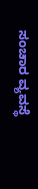ಸಂಚಾರ ವ್ಯವಸ್ಥೆ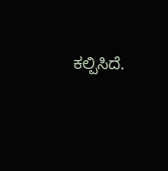ಕಲ್ಪಿಸಿದೆ.